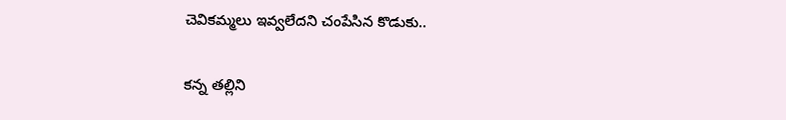చెవికమ్మలు ఇవ్వలేదని చంపేసిన కొడుకు..

క‌న్న తల్లిని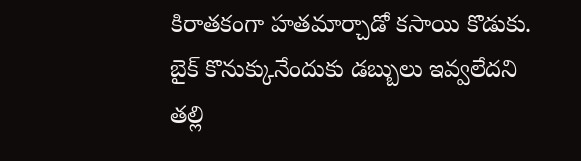కిరాతకంగా హతమార్చాడో కసాయి కొడుకు. బైక్ కొనుక్కునేందుకు డబ్బులు ఇవ్వలేదని తల్లి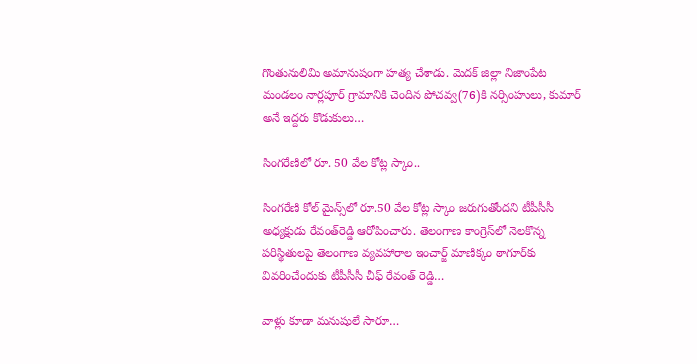గొంతునులిమి అమానుషంగా హత్య చేశాడు. మెదక్ జిల్లా నిజాంపేట మండలం నార్లపూర్ ‌గ్రామానికి చెందిన పోచవ్వ(76)కి నర్సింహులు, కుమార్ అనే ఇద్దరు కొడుకులు…

సింగ‌రేణిలో రూ. 50 వేల కోట్ల స్కాం..

సింగరేణి కోల్‌ మైన్స్‌లో రూ.50 వేల కోట్ల స్కాం జరుగుతోందని టీపీసీసీ అధ్యక్షుడు రేవంత్‌రెడ్డి ఆరోపించారు. తెలంగాణ కాంగ్రెస్‌లో నెలకొన్న పరిస్థితులపై తెలంగాణ వ్యవహారాల ఇంచార్జ్‌ మాణిక్కం ఠాగూర్‌కు వివరించేందుకు టీపీసీసీ చీఫ్‌ రేవంత్‌ రెడ్డి…

వాళ్లు కూడా మ‌నుషులే సారూ…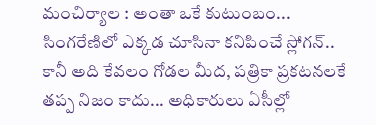మంచిర్యాల : అంతా ఒకే కుటుంబం... సింగ‌రేణిలో ఎక్క‌డ చూసినా క‌నిపించే స్లోగ‌న్‌.. కానీ అది కేవ‌లం గోడ‌ల మీద‌, ప‌త్రికా ప్ర‌క‌టన‌ల‌కే త‌ప్ప నిజం కాదు... అధికారులు ఏసీల్లో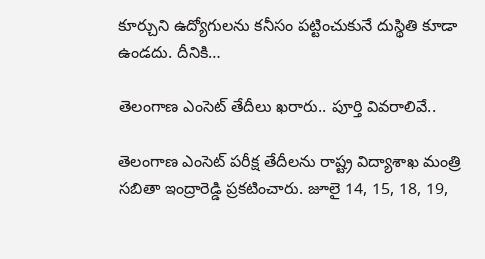కూర్చుని ఉద్యోగుల‌ను క‌నీసం ప‌ట్టించుకునే దుస్థితి కూడా ఉండ‌దు. దీనికి…

తెలంగాణ ఎంసెట్ తేదీలు ఖరారు.. పూర్తి వివరాలివే..

తెలంగాణ ఎంసెట్ పరీక్ష తేదీలను రాష్ట్ర విద్యాశాఖ మంత్రి సబితా ఇంద్రారెడ్డి ప్రకటించారు. జూలై 14, 15, 18, 19,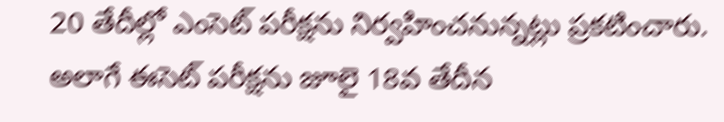20 తేదీల్లో ఎంసెట్ పరీక్షను నిర్వహించనున్నట్లు ప్రకటించారు. అలాగే ఈసెట్ పరీక్షను జూలై 18వ తేదీన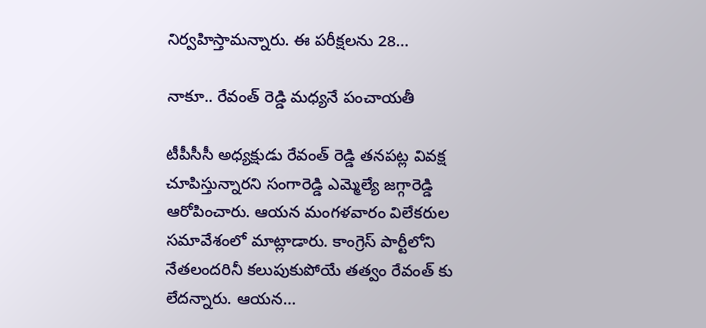నిర్వహిస్తామన్నారు. ఈ పరీక్షలను 28…

నాకూ.. రేవంత్ రెడ్డి మ‌ధ్య‌నే పంచాయ‌తీ

టీపీసీసీ అధ్యక్షుడు రేవంత్ రెడ్డి తనపట్ల వివక్ష చూపిస్తున్నారని సంగారెడ్డి ఎమ్మెల్యే జగ్గారెడ్డి ఆరోపించారు. ఆయ‌న మంగ‌ళ‌వారం విలేక‌రుల సమావేశంలో మాట్లాడారు. కాంగ్రెస్ పార్టీలోని నేతలందరినీ కలుపుకుపోయే తత్వం రేవంత్ కు లేదన్నారు. ఆయన…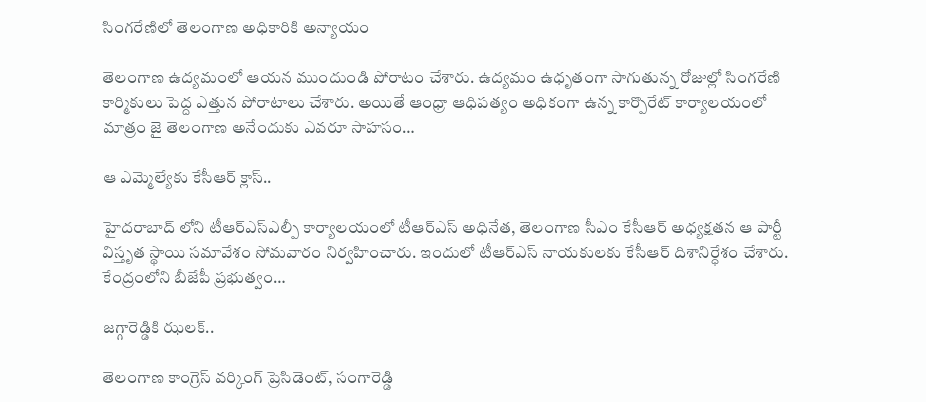సింగ‌రేణిలో తెలంగాణ అధికారికి అన్యాయం

తెలంగాణ ఉద్య‌మంలో ఆయ‌న ముందుండి పోరాటం చేశారు. ఉద్య‌మం ఉధృతంగా సాగుతున్న రోజుల్లో సింగ‌రేణి కార్మికులు పెద్ద ఎత్తున పోరాటాలు చేశారు. అయితే ఆంధ్రా ఆధిప‌త్యం అధికంగా ఉన్న కార్పొరేట్ కార్యాల‌యంలో మాత్రం జై తెలంగాణ అనేందుకు ఎవ‌రూ సాహసం…

ఆ ఎమ్మెల్యేకు కేసీఆర్ క్లాస్..

హైద‌రాబాద్ లోని టీఆర్ఎస్ఎల్పీ కార్యాల‌యంలో టీఆర్ఎస్ అధినేత, తెలంగాణ సీఎం కేసీఆర్ అధ్య‌క్ష‌త‌న ఆ పార్టీ విస్తృత స్థాయి సమావేశం సోమవారం నిర్వ‌హించారు. ఇందులో టీఆర్ఎస్ నాయ‌కులకు కేసీఆర్ దిశానిర్ధేశం చేశారు. కేంద్రంలోని బీజేపీ ప్ర‌భుత్వం…

జగ్గారెడ్డికి ఝ‌ల‌క్‌..

తెలంగాణ కాంగ్రెస్ వర్కింగ్ ప్రెసిడెంట్, సంగారెడ్డి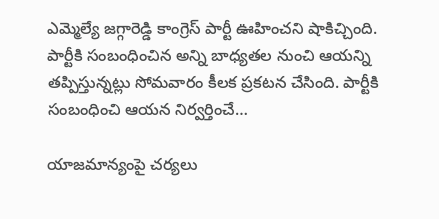ఎమ్మెల్యే జగ్గారెడ్డి కాంగ్రెస్ పార్టీ ఊహించని షాకిచ్చింది. పార్టీకి సంబంధించిన అన్ని బాధ్యతల నుంచి ఆయన్ని తప్పిస్తున్నట్లు సోమవారం కీలక ప్రకటన చేసింది. పార్టీకి సంబంధించి ఆయన నిర్వర్తించే…

యాజ‌మాన్యంపై చ‌ర్య‌లు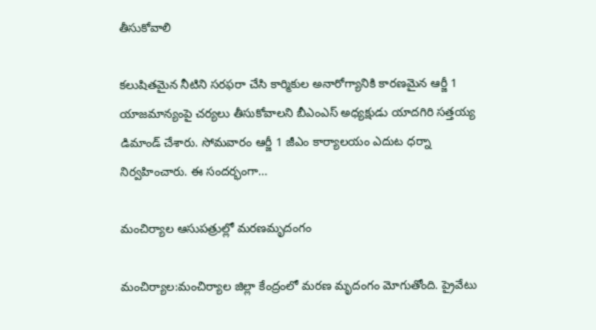తీసుకోవాలి

క‌లుషిత‌మైన నీటిని స‌ర‌ఫ‌రా చేసి కార్మికుల అనారోగ్యానికి కార‌ణ‌మైన ఆర్జీ 1 యాజ‌మాన్యంపై చ‌ర్య‌లు తీసుకోవాల‌ని బీఎంఎస్ అధ్య‌క్షుడు యాద‌గిరి స‌త్త‌య్య డిమాండ్ చేశారు. సోమ‌వారం ఆర్జీ 1 జీఎం కార్యాల‌యం ఎదుట ధ‌ర్నా నిర్వ‌హించారు. ఈ సంద‌ర్భంగా…

మంచిర్యాల ఆసుప‌త్రుల్లో మ‌ర‌ణ‌మృదంగం

మంచిర్యాల:మంచిర్యాల జిల్లా కేంద్రంలో మ‌ర‌ణ మృదంగం మోగుతోంది. ప్రైవేటు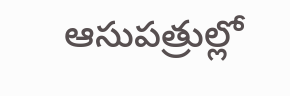ఆసుప‌త్రుల్లో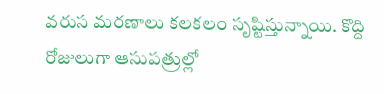వ‌రుస మ‌ర‌ణాలు క‌ల‌క‌లం సృష్టిస్తున్నాయి. కొద్ది రోజులుగా ఆసుప‌త్రుల్లో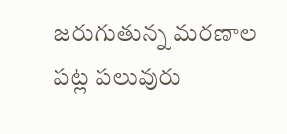జ‌రుగుతున్న మ‌ర‌ణాల ప‌ట్ల ప‌లువురు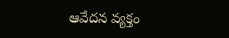ఆవేద‌న వ్య‌క్తం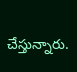చేస్తున్నారు.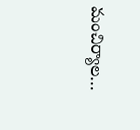మంచిర్యాల…